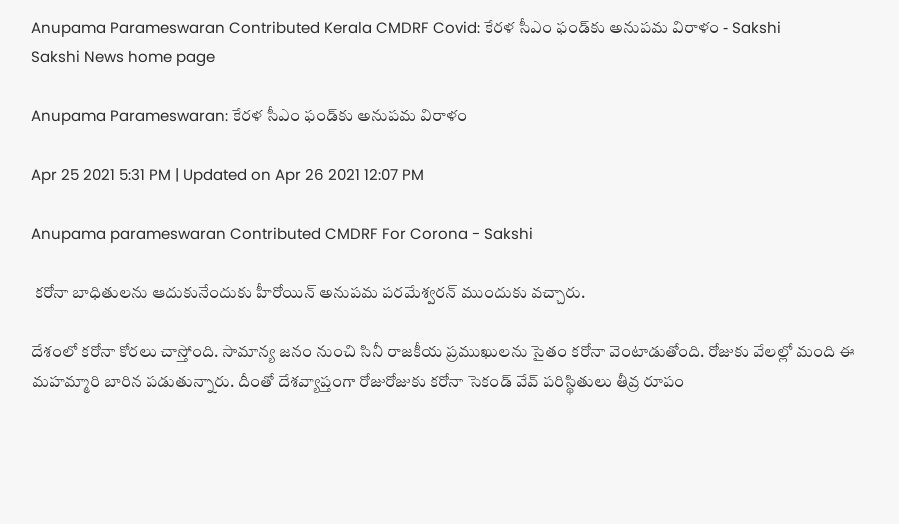Anupama Parameswaran Contributed Kerala CMDRF Covid: కేరళ సీఎం ఫండ్‌కు అనుపమ విరాళం - Sakshi
Sakshi News home page

Anupama Parameswaran: కేరళ సీఎం ఫండ్‌కు అనుపమ విరాళం

Apr 25 2021 5:31 PM | Updated on Apr 26 2021 12:07 PM

Anupama parameswaran Contributed CMDRF For Corona - Sakshi

 కరోనా బాధితులను ఆదుకునేందుకు హీరోయిన్‌ అనుపమ పరమేశ్వరన్‌ ముందుకు వచ్చారు.

దేశంలో కరోనా కోరలు చాస్తోంది. సామాన్య జనం నుంచి సినీ రాజకీయ ప్రముఖులను సైతం కరోనా వెంటాడుతోంది. రోజుకు వేలల్లో మంది ఈ మహమ్మారి బారిన పడుతున్నారు. దీంతో దేశవ్యాప్తంగా రోజురోజుకు కరోనా సెకండ్‌ వేవ్‌ పరిస్థితులు తీవ్ర రూపం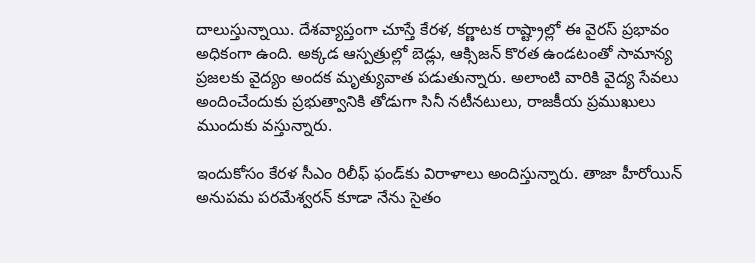దాలుస్తున్నాయి. దేశవ్యాప్తంగా చూస్తే కేరళ, కర్ణాటక రాష్ట్రాల్లో ఈ వైరస్‌ ప్రభావం అధికంగా ఉంది. అక్కడ ఆస్పత్రుల్లో బెడ్లు, ఆక్సిజన్‌ కొరత ఉండటంతో సామాన్య ప్రజలకు వైద్యం అందక మృత్యువాత పడుతున్నారు. అలాంటి వారికి వైద్య సేవలు అందించేందుకు ప్రభుత్వానికి తోడుగా సినీ నటీనటులు, రాజకీయ ప్రముఖులు ముందుకు వస్తున్నారు.

ఇందుకోసం కేరళ సీఎం రిలీఫ్‌ ఫండ్‌కు విరాళాలు అందిస్తున్నారు. తాజా హీరోయిన్‌ అనుపమ పరమేశ్వరన్‌ కూడా నేను సైతం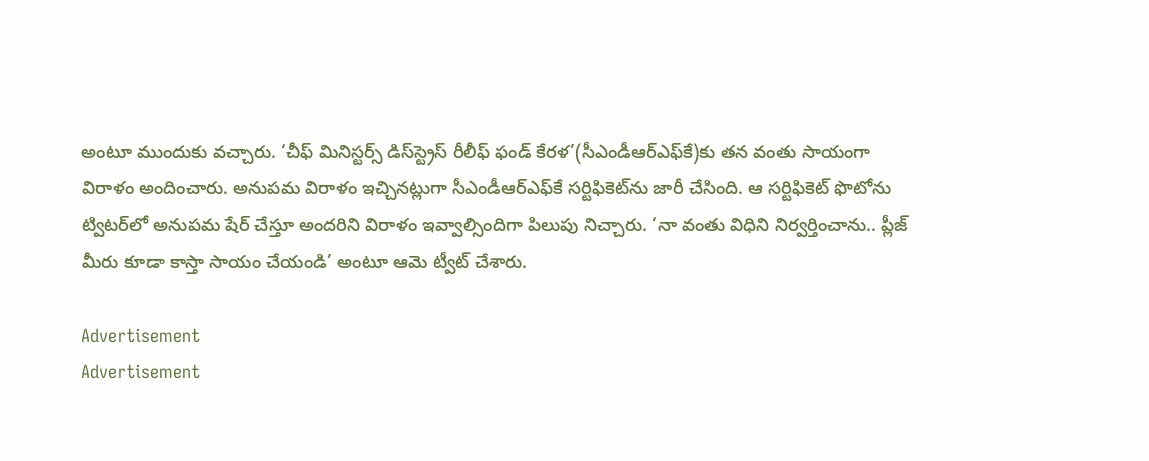అంటూ ముందుకు వచ్చారు. ‘చీఫ్‌ మినిస్టర్స్‌ డిస్‌స్ట్రెస్‌ రీలీఫ్‌ ఫండ్‌ కేరళ’(సీఎండీఆర్‌ఎఫ్‌కే)కు తన వంతు సాయంగా విరాళం అందించారు. అనుపమ విరాళం ఇచ్చినట్లుగా సీఎండీఆర్‌ఎఫ్‌కే సర్టిఫికెట్‌ను జారీ చేసింది. ఆ సర్టిఫికెట్‌ ఫొటోను ట్విటర్‌లో అనుపమ షేర్‌ చేస్తూ అందరిని విరాళం ఇవ్వాల్సిందిగా పిలుపు నిచ్చారు. ‘నా వంతు విధిని నిర్వర్తించాను.. ప్లీజ్‌ మీరు కూడా కాస్తా సాయం చేయండి’ అంటూ ఆమె ట్వీట్‌ చేశారు.

Advertisement
Advertisement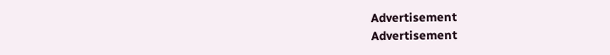Advertisement
Advertisement